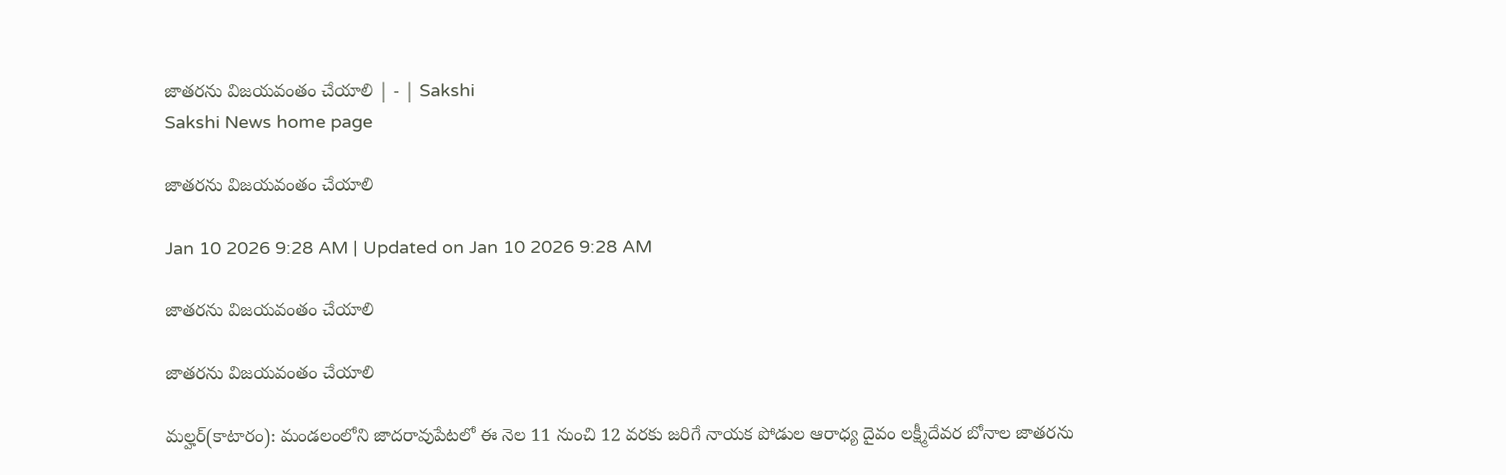జాతరను విజయవంతం చేయాలి | - | Sakshi
Sakshi News home page

జాతరను విజయవంతం చేయాలి

Jan 10 2026 9:28 AM | Updated on Jan 10 2026 9:28 AM

జాతరను విజయవంతం చేయాలి

జాతరను విజయవంతం చేయాలి

మల్హర్‌(కాటారం): మండలంలోని జాదరావుపేటలో ఈ నెల 11 నుంచి 12 వరకు జరిగే నాయక పోడుల ఆరాధ్య దైవం లక్ష్మీదేవర బోనాల జాతరను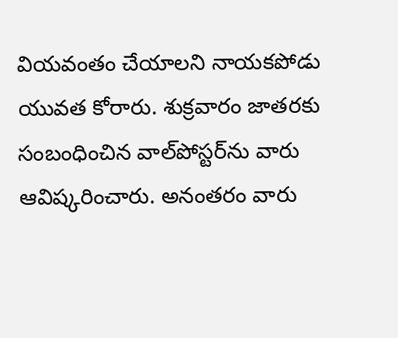వియవంతం చేయాలని నాయకపోడు యువత కోరారు. శుక్రవారం జాతరకు సంబంధించిన వాల్‌పోస్టర్‌ను వారు ఆవిష్కరించారు. అనంతరం వారు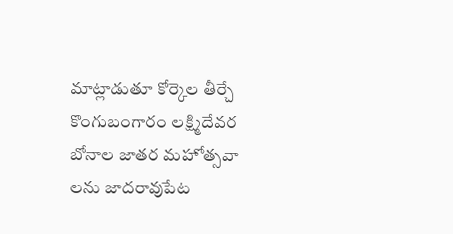మాట్లాడుతూ కోర్కెల తీర్చే కొంగుబంగారం లక్ష్మిదేవర బోనాల జాతర మహోత్సవా లను జాదరావుపేట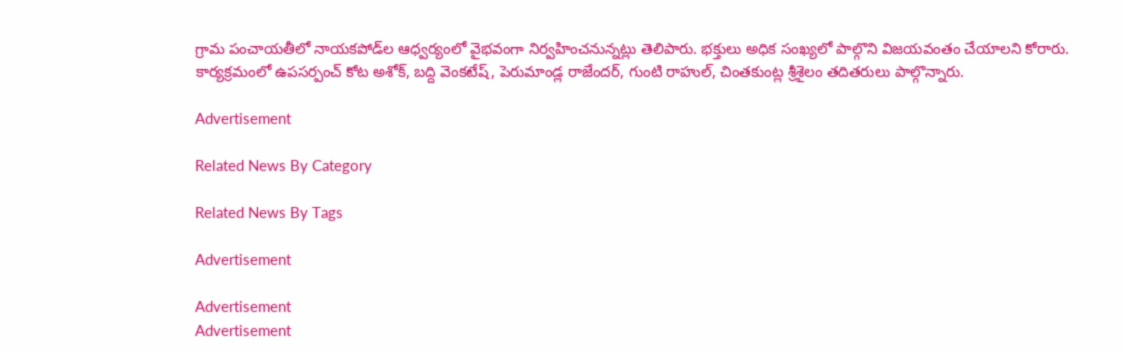గ్రామ పంచాయతీలో నాయకపోడ్‌ల ఆధ్వర్యంలో వైభవంగా నిర్వహించనున్నట్లు తెలిపారు. భక్తులు అధిక సంఖ్యలో పాల్గొని విజయవంతం చేయాలని కోరారు. కార్యక్రమంలో ఉపసర్పంచ్‌ కోట అశోక్‌, బద్ది వెంకటేష్‌, పెరుమాండ్ల రాజేందర్‌, గుంటి రాహుల్‌, చింతకుంట్ల శ్రీశైలం తదితరులు పాల్గొన్నారు.

Advertisement

Related News By Category

Related News By Tags

Advertisement

Advertisement
Advertisement